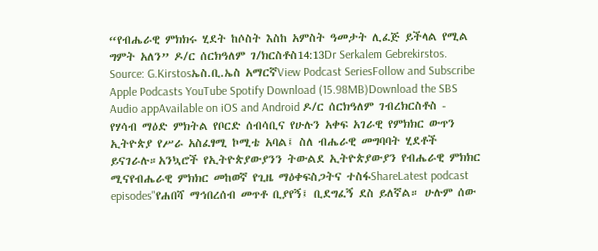“የብሔራዊ ምክክሩ ሂደት ከሶስት እስከ አምስት ዓመታት ሊፈጅ ይችላል የሚል ግምት አለን” ዶ/ር ሰርክዓለም ገ/ክርስቶስ14:13Dr Serkalem Gebrekirstos. Source: G.Kirstosኤስ.ቢ.ኤስ አማርኛView Podcast SeriesFollow and Subscribe Apple Podcasts YouTube Spotify Download (15.98MB)Download the SBS Audio appAvailable on iOS and Android ዶ/ር ሰርክዓለም ገብረክርስቶስ - የሃሳብ ማዕድ ምክትል የቦርድ ሰብሳቢና የሁሉን አቀፍ አገራዊ የምክክር ውጥን ኢትዮጵያ የሥራ አስፈፃሚ ኮሚቴ አባል፤ ስለ ብሔራዊ መግባባት ሂደቶች ይናገራሉ።አንኳሮች የኢትዮጵያውያንን ትውልደ ኢትዮጵያውያን የብሔራዊ ምክክር ሚናየብሔራዊ ምክክር መከወኛ የጊዜ ማዕቀፍስጋትና ተስፋShareLatest podcast episodes"የሐበሻ ማኅበረሰብ መጥቶ ቢያየኝ፤ ቢደግፈኝ ደስ ይለኛል። ሁሉም ሰው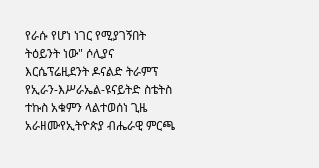የራሱ የሆነ ነገር የሚያገኝበት ትዕይንት ነው" ሶሊያና እርሴፕሬዚደንት ዶናልድ ትራምፕ የኢራን-እሥራኤል-ዩናይትድ ስቴትስ ተኩስ አቁምን ላልተወሰነ ጊዜ አራዘሙየኢትዮጵያ ብሔራዊ ምርጫ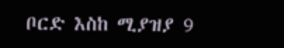ቦርድ እስከ ሚያዝያ 9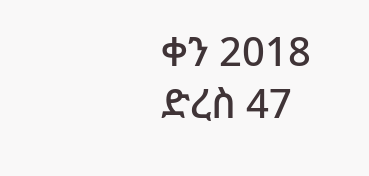ቀን 2018 ድረስ 47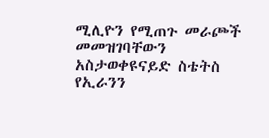ሚሊዮን የሚጠጉ መራጮች መመዝገባቸውን አስታወቀዩናይድ ስቴትስ የኢራንን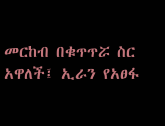መርከብ በቁጥጥሯ ስር አዋለች፤ ኢራን የአፀፋ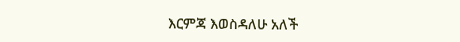እርምጃ እወስዳለሁ አለች